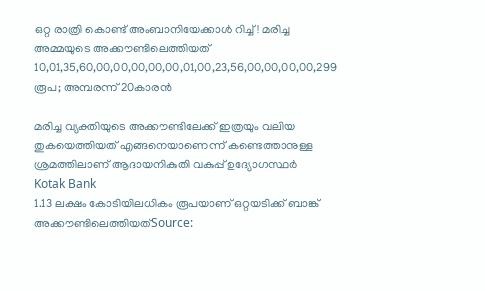ഒറ്റ രാത്രി കൊണ്ട് അംബാനിയേക്കാൾ റിച്ച്! മരിച്ച അമ്മയുടെ അക്കൗണ്ടിലെത്തിയത് 10,01,35,60,00,00,00,00,00,01,00,23,56,00,00,00,00,299 രൂപ; അമ്പരന്ന് 20കാരൻ

മരിച്ച വ്യക്തിയുടെ അക്കൗണ്ടിലേക്ക് ഇത്രയും വലിയ തുകയെത്തിയത് എങ്ങനെയാണെന്ന് കണ്ടെത്താനുള്ള ശ്രമത്തിലാണ് ആദായനികുതി വകുപ്പ് ഉദ്യോഗസ്ഥര്‍
Kotak Bank
1.13 ലക്ഷം കോടിയിലധികം രൂപയാണ് ഒറ്റയടിക്ക് ബാങ്ക് അക്കൗണ്ടിലെത്തിയത്Source: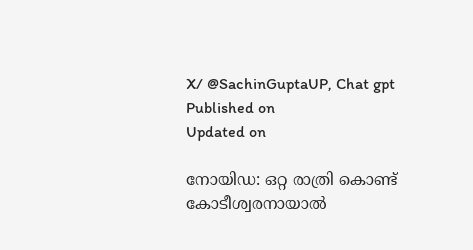X/ @SachinGuptaUP, Chat gpt
Published on
Updated on

നോയിഡ: ഒറ്റ രാത്രി കൊണ്ട് കോടീശ്വരനായാൽ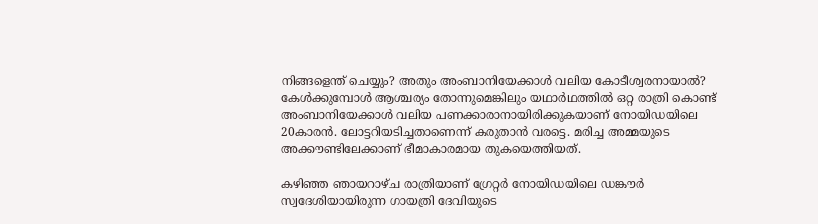നിങ്ങളെന്ത് ചെയ്യും? അതും അംബാനിയേക്കാൾ വലിയ കോടീശ്വരനായാൽ? കേൾക്കുമ്പോൾ ആശ്ചര്യം തോന്നുമെങ്കിലും യഥാർഥത്തിൽ ഒറ്റ രാത്രി കൊണ്ട് അംബാനിയേക്കാൾ വലിയ പണക്കാരാനായിരിക്കുകയാണ് നോയിഡയിലെ 20കാരൻ. ലോട്ടറിയടിച്ചതാണെന്ന് കരുതാൻ വരട്ടെ. മരിച്ച അമ്മയുടെ അക്കൗണ്ടിലേക്കാണ് ഭീമാകാരമായ തുകയെത്തിയത്.

കഴിഞ്ഞ ഞായറാഴ്ച രാത്രിയാണ് ഗ്രേറ്റര്‍ നോയിഡയിലെ ഡങ്കൗര്‍ സ്വദേശിയായിരുന്ന ഗായത്രി ദേവിയുടെ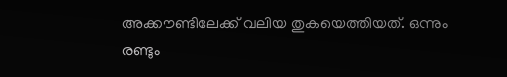അക്കൗണ്ടിലേക്ക് വലിയ തുകയെത്തിയത്. ഒന്നും രണ്ടും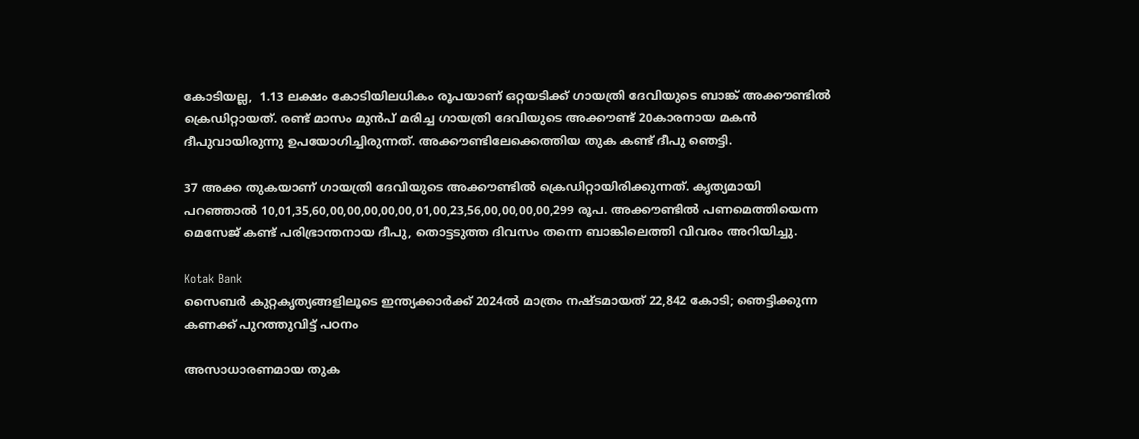കോടിയല്ല,  1.13 ലക്ഷം കോടിയിലധികം രൂപയാണ് ഒറ്റയടിക്ക് ഗായത്രി ദേവിയുടെ ബാങ്ക് അക്കൗണ്ടിൽ ക്രെഡിറ്റായത്. രണ്ട് മാസം മുൻപ് മരിച്ച ഗായത്രി ദേവിയുടെ അക്കൗണ്ട് 20കാരനായ മകന്‍ ദീപുവായിരുന്നു ഉപയോഗിച്ചിരുന്നത്. അക്കൗണ്ടിലേക്കെത്തിയ തുക കണ്ട് ദീപു ഞെട്ടി.

37 അക്ക തുകയാണ് ഗായത്രി ദേവിയുടെ അക്കൗണ്ടിൽ ക്രെഡിറ്റായിരിക്കുന്നത്. കൃത്യമായി പറഞ്ഞാൽ 10,01,35,60,00,00,00,00,00,01,00,23,56,00,00,00,00,299 രൂപ. അക്കൗണ്ടിൽ പണമെത്തിയെന്ന മെസേജ് കണ്ട് പരിഭ്രാന്തനായ ദീപു, തൊട്ടടുത്ത ദിവസം തന്നെ ബാങ്കിലെത്തി വിവരം അറിയിച്ചു.

Kotak Bank
സൈബര്‍ കുറ്റകൃത്യങ്ങളിലൂടെ ഇന്ത്യക്കാര്‍ക്ക് 2024ല്‍ മാത്രം നഷ്ടമായത് 22,842 കോടി; ഞെട്ടിക്കുന്ന കണക്ക് പുറത്തുവിട്ട് പഠനം

അസാധാരണമായ തുക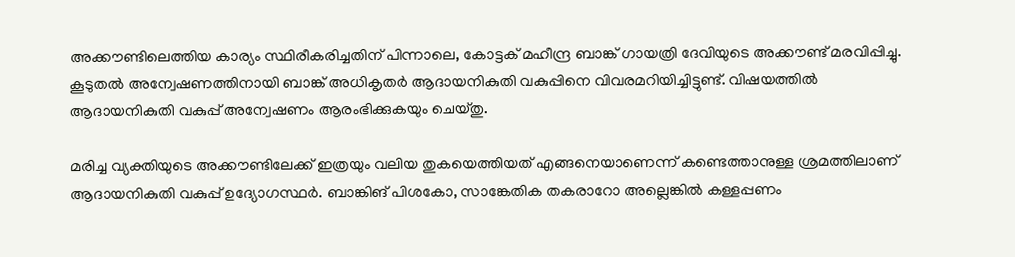അക്കൗണ്ടിലെത്തിയ കാര്യം സ്ഥിരീകരിച്ചതിന് പിന്നാലെ, കോട്ടക് മഹീന്ദ്ര ബാങ്ക് ഗായത്രി ദേവിയുടെ അക്കൗണ്ട് മരവിപ്പിച്ചു. കൂടുതല്‍ അന്വേഷണത്തിനായി ബാങ്ക് അധികൃതര്‍ ആദായനികുതി വകുപ്പിനെ വിവരമറിയിച്ചിട്ടുണ്ട്. വിഷയത്തിൽ ആദായനികുതി വകുപ്പ് അന്വേഷണം ആരംഭിക്കുകയും ചെയ്തു.

മരിച്ച വ്യക്തിയുടെ അക്കൗണ്ടിലേക്ക് ഇത്രയും വലിയ തുകയെത്തിയത് എങ്ങനെയാണെന്ന് കണ്ടെത്താനുള്ള ശ്രമത്തിലാണ് ആദായനികുതി വകുപ്പ് ഉദ്യോഗസ്ഥര്‍. ബാങ്കിങ് പിശകോ, സാങ്കേതിക തകരാറോ അല്ലെങ്കില്‍ കള്ളപ്പണം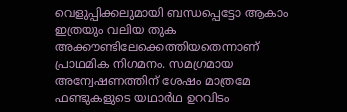വെളുപ്പിക്കലുമായി ബന്ധപ്പെട്ടോ ആകാം ഇത്രയും വലിയ തുക അക്കൗണ്ടിലേക്കെത്തിയതെന്നാണ് പ്രാഥമിക നിഗമനം. സമഗ്രമായ അന്വേഷണത്തിന് ശേഷം മാത്രമേ ഫണ്ടുകളുടെ യഥാർഥ ഉറവിടം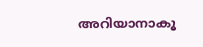അറിയാനാകൂ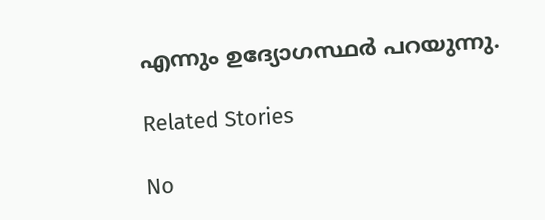എന്നും ഉദ്യോഗസ്ഥർ പറയുന്നു.

Related Stories

No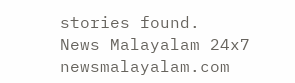stories found.
News Malayalam 24x7
newsmalayalam.com